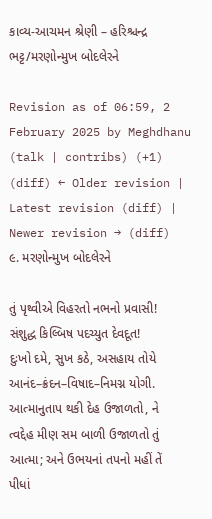કાવ્ય-આચમન શ્રેણી – હરિશ્ચન્દ્ર ભટ્ટ/મરણોન્મુખ બોદલેરને

Revision as of 06:59, 2 February 2025 by Meghdhanu (talk | contribs) (+1)
(diff) ← Older revision | Latest revision (diff) | Newer revision → (diff)
૯. મરણોન્મુખ બોદલેરને

તું પૃથ્વીએ વિહરતો નભનો પ્રવાસી!
સંશુદ્ધ કિલ્બિષ પદચ્યુત દેવદૂત!
દુઃખો દમે, સુખ કઠે, અસહાય તોયે
આનંદ–ક્રંદન–વિષાદ–નિમગ્ન યોગી.
આત્માનુતાપ થકી દેહ ઉજાળતો, ને
ત્વદ્દેહ મીણ સમ બાળી ઉજાળતો તું
આત્મા; અને ઉભયનાં તપનો મહીં તેં
પીધાં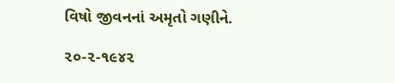વિષો જીવનનાં અમૃતો ગણીને.

૨૦-૨-૧૯૪૨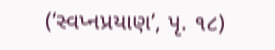(‘સ્વપ્નપ્રયાણ’, પૃ. ૧૮)